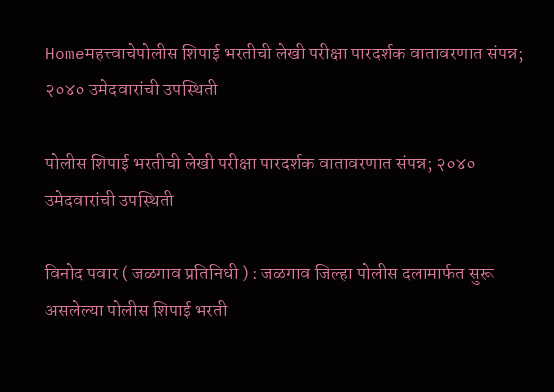Homeमहत्त्वाचेपोलीस शिपाई भरतीची लेखी परीक्षा पारदर्शक वातावरणात संपन्न; २०४० उमेदवारांची उपस्थिती

पोलीस शिपाई भरतीची लेखी परीक्षा पारदर्शक वातावरणात संपन्न; २०४० उमेदवारांची उपस्थिती

विनोद पवार ( जळगाव प्रतिनिधी ) : जळगाव जिल्हा पोलीस दलामार्फत सुरू असलेल्या पोलीस शिपाई भरती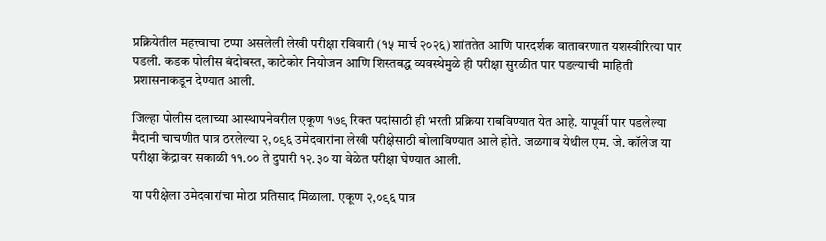प्रक्रियेतील महत्त्वाचा टप्पा असलेली लेखी परीक्षा रविवारी (१५ मार्च २०२६) शांततेत आणि पारदर्शक वातावरणात यशस्वीरित्या पार पडली. कडक पोलीस बंदोबस्त, काटेकोर नियोजन आणि शिस्तबद्ध व्यवस्थेमुळे ही परीक्षा सुरळीत पार पडल्याची माहिती प्रशासनाकडून देण्यात आली.

जिल्हा पोलीस दलाच्या आस्थापनेवरील एकूण १७९ रिक्त पदांसाठी ही भरती प्रक्रिया राबविण्यात येत आहे. यापूर्वी पार पडलेल्या मैदानी चाचणीत पात्र ठरलेल्या २,०९६ उमेदवारांना लेखी परीक्षेसाठी बोलाविण्यात आले होते. जळगाव येथील एम. जे. कॉलेज या परीक्षा केंद्रावर सकाळी ११.०० ते दुपारी १२.३० या वेळेत परीक्षा घेण्यात आली.

या परीक्षेला उमेदवारांचा मोठा प्रतिसाद मिळाला. एकूण २,०९६ पात्र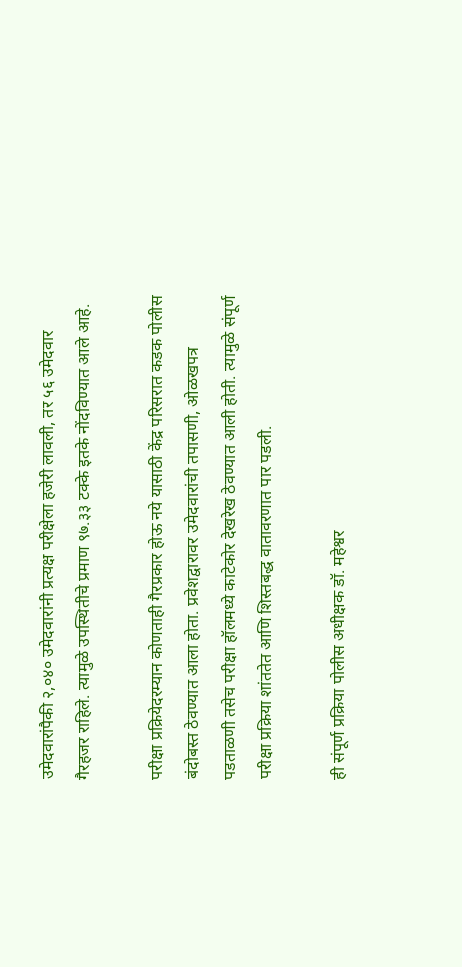उमेदवारांपैकी २,०४० उमेदवारांनी प्रत्यक्ष परीक्षेला हजेरी लावली, तर ५६ उमेदवार गैरहजर राहिले. त्यामुळे उपस्थितीचे प्रमाण ९७.३३ टक्के इतके नोंदविण्यात आले आहे.

परीक्षा प्रक्रियेदरम्यान कोणताही गैरप्रकार होऊ नये यासाठी केंद्र परिसरात कडक पोलीस बंदोबस्त ठेवण्यात आला होता. प्रवेशद्वारावर उमेदवारांची तपासणी, ओळखपत्र पडताळणी तसेच परीक्षा हॉलमध्ये काटेकोर देखरेख ठेवण्यात आली होती. त्यामुळे संपूर्ण परीक्षा प्रक्रिया शांततेत आणि शिस्तबद्ध वातावरणात पार पडली.

ही संपूर्ण प्रक्रिया पोलीस अधीक्षक डॉ. महेश्वर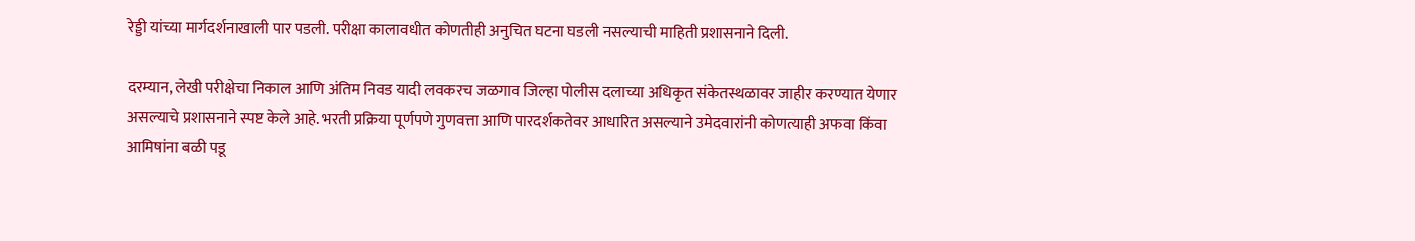रेड्डी यांच्या मार्गदर्शनाखाली पार पडली. परीक्षा कालावधीत कोणतीही अनुचित घटना घडली नसल्याची माहिती प्रशासनाने दिली.

दरम्यान, लेखी परीक्षेचा निकाल आणि अंतिम निवड यादी लवकरच जळगाव जिल्हा पोलीस दलाच्या अधिकृत संकेतस्थळावर जाहीर करण्यात येणार असल्याचे प्रशासनाने स्पष्ट केले आहे. भरती प्रक्रिया पूर्णपणे गुणवत्ता आणि पारदर्शकतेवर आधारित असल्याने उमेदवारांनी कोणत्याही अफवा किंवा आमिषांना बळी पडू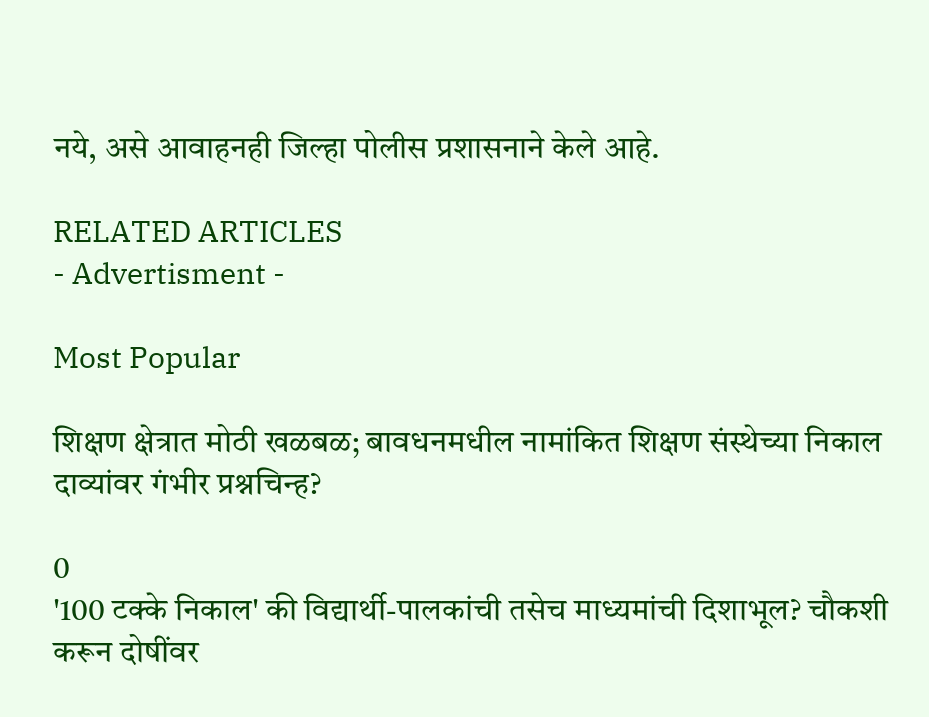नये, असे आवाहनही जिल्हा पोलीस प्रशासनाने केले आहे.

RELATED ARTICLES
- Advertisment -

Most Popular

शिक्षण क्षेत्रात मोठी खळबळ; बावधनमधील नामांकित शिक्षण संस्थेच्या निकाल दाव्यांवर गंभीर प्रश्नचिन्ह?

0
'100 टक्के निकाल' की विद्यार्थी-पालकांची तसेच माध्यमांची दिशाभूल? चौकशी करून दोषींवर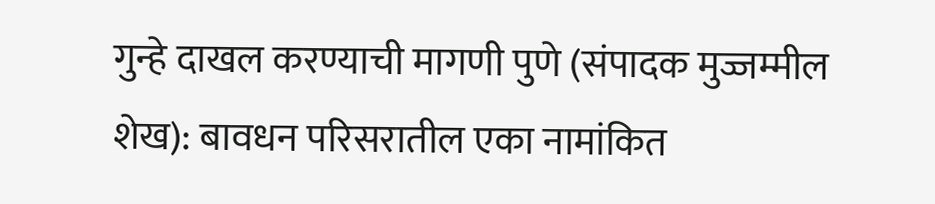गुन्हे दाखल करण्याची मागणी पुणे (संपादक मुज्जम्मील शेख): बावधन परिसरातील एका नामांकित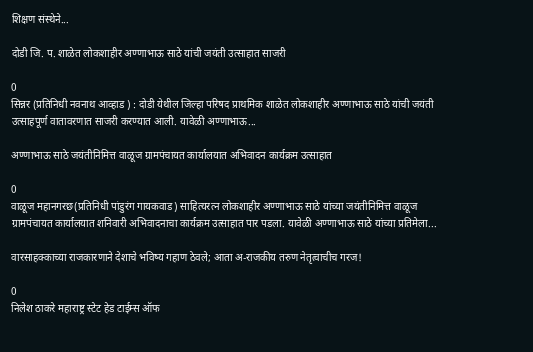शिक्षण संस्थेने...

दोडी जि. प. शाळेत लोकशाहीर अण्णाभाऊ साठे यांची जयंती उत्साहात साजरी

0
सिन्नर (प्रतिनिधी नवनाथ आव्हाड ) : दोडी येथील जिल्हा परिषद प्राथमिक शाळेत लोकशाहीर अण्णाभाऊ साठे यांची जयंती उत्साहपूर्ण वातावरणात साजरी करण्यात आली. यावेळी अण्णाभाऊ...

अण्णाभाऊ साठे जयंतीनिमित्त वाळूज ग्रामपंचायत कार्यालयात अभिवादन कार्यक्रम उत्साहात

0
वाळूज महानगरछ(प्रतिनिधी पांडुरंग गायकवाड) साहित्यरत्न लोकशाहीर अण्णाभाऊ साठे यांच्या जयंतीनिमित्त वाळूज ग्रामपंचायत कार्यालयात शनिवारी अभिवादनाचा कार्यक्रम उत्साहात पार पडला. यावेळी अण्णाभाऊ साठे यांच्या प्रतिमेला...

वारसाहक्काच्या राजकारणाने देशाचे भविष्य गहाण ठेवले; आता अ-राजकीय तरुण नेतृत्वाचीच गरज!

0
निलेश ठाकरे महाराष्ट्र स्टेट हेड टाईम्स ऑफ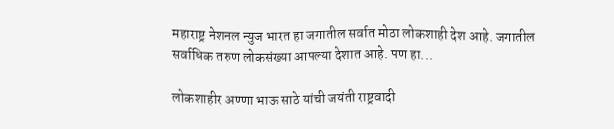महाराष्ट्र नेशनल न्युज भारत हा जगातील सर्वात मोठा लोकशाही देश आहे. जगातील सर्वाधिक तरुण लोकसंख्या आपल्या देशात आहे. पण हा...

लोकशाहीर अण्णा भाऊ साठे यांची जयंती राष्ट्रवादी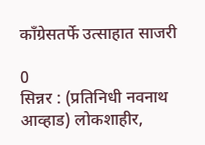काँग्रेसतर्फे उत्साहात साजरी

0
सिन्नर : (प्रतिनिधी नवनाथ आव्हाड) लोकशाहीर,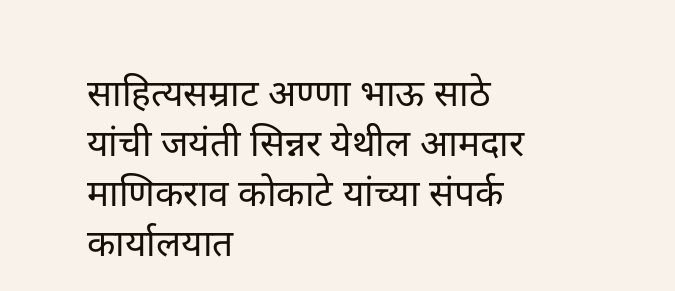साहित्यसम्राट अण्णा भाऊ साठे यांची जयंती सिन्नर येथील आमदार माणिकराव कोकाटे यांच्या संपर्क कार्यालयात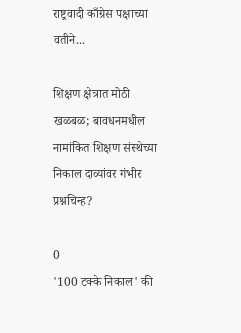राष्ट्रवादी काँग्रेस पक्षाच्या वतीने...

शिक्षण क्षेत्रात मोठी खळबळ; बावधनमधील नामांकित शिक्षण संस्थेच्या निकाल दाव्यांवर गंभीर प्रश्नचिन्ह?

0
'100 टक्के निकाल' की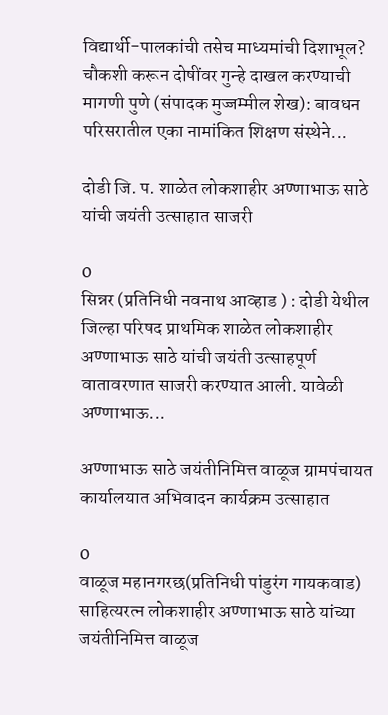विद्यार्थी-पालकांची तसेच माध्यमांची दिशाभूल? चौकशी करून दोषींवर गुन्हे दाखल करण्याची मागणी पुणे (संपादक मुज्जम्मील शेख): बावधन परिसरातील एका नामांकित शिक्षण संस्थेने...

दोडी जि. प. शाळेत लोकशाहीर अण्णाभाऊ साठे यांची जयंती उत्साहात साजरी

0
सिन्नर (प्रतिनिधी नवनाथ आव्हाड ) : दोडी येथील जिल्हा परिषद प्राथमिक शाळेत लोकशाहीर अण्णाभाऊ साठे यांची जयंती उत्साहपूर्ण वातावरणात साजरी करण्यात आली. यावेळी अण्णाभाऊ...

अण्णाभाऊ साठे जयंतीनिमित्त वाळूज ग्रामपंचायत कार्यालयात अभिवादन कार्यक्रम उत्साहात

0
वाळूज महानगरछ(प्रतिनिधी पांडुरंग गायकवाड) साहित्यरत्न लोकशाहीर अण्णाभाऊ साठे यांच्या जयंतीनिमित्त वाळूज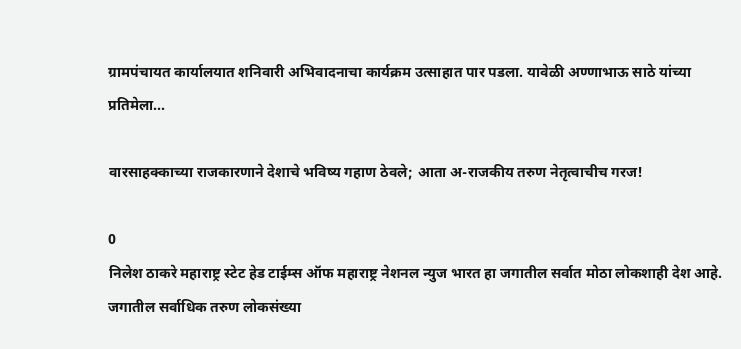ग्रामपंचायत कार्यालयात शनिवारी अभिवादनाचा कार्यक्रम उत्साहात पार पडला. यावेळी अण्णाभाऊ साठे यांच्या प्रतिमेला...

वारसाहक्काच्या राजकारणाने देशाचे भविष्य गहाण ठेवले; आता अ-राजकीय तरुण नेतृत्वाचीच गरज!

0
निलेश ठाकरे महाराष्ट्र स्टेट हेड टाईम्स ऑफ महाराष्ट्र नेशनल न्युज भारत हा जगातील सर्वात मोठा लोकशाही देश आहे. जगातील सर्वाधिक तरुण लोकसंख्या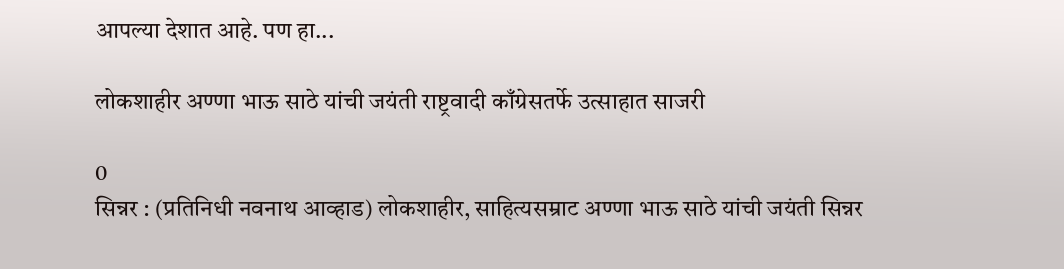आपल्या देशात आहे. पण हा...

लोकशाहीर अण्णा भाऊ साठे यांची जयंती राष्ट्रवादी काँग्रेसतर्फे उत्साहात साजरी

0
सिन्नर : (प्रतिनिधी नवनाथ आव्हाड) लोकशाहीर, साहित्यसम्राट अण्णा भाऊ साठे यांची जयंती सिन्नर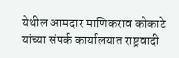येथील आमदार माणिकराव कोकाटे यांच्या संपर्क कार्यालयात राष्ट्रवादी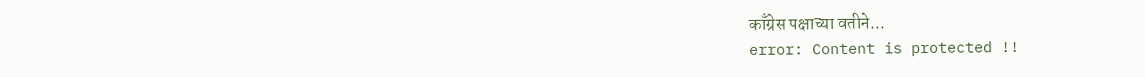काँग्रेस पक्षाच्या वतीने...
error: Content is protected !!